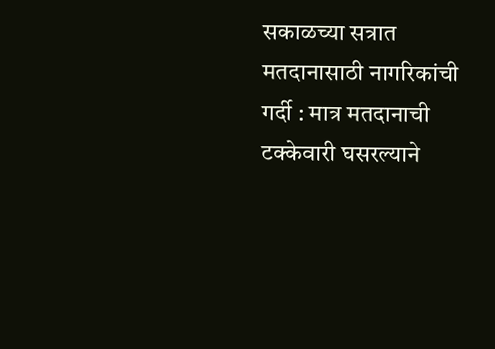सकाळच्या सत्रात मतदानासाठी नागरिकांची गर्दी : मात्र मतदानाची टक्केवारी घसरल्याने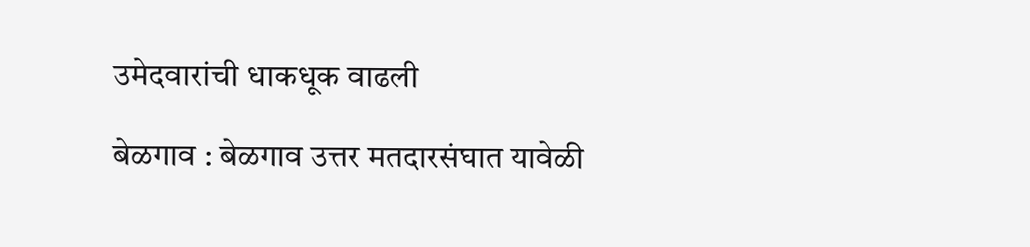उमेदवारांची धाकधूक वाढली

बेळगाव : बेळगाव उत्तर मतदारसंघात यावेळी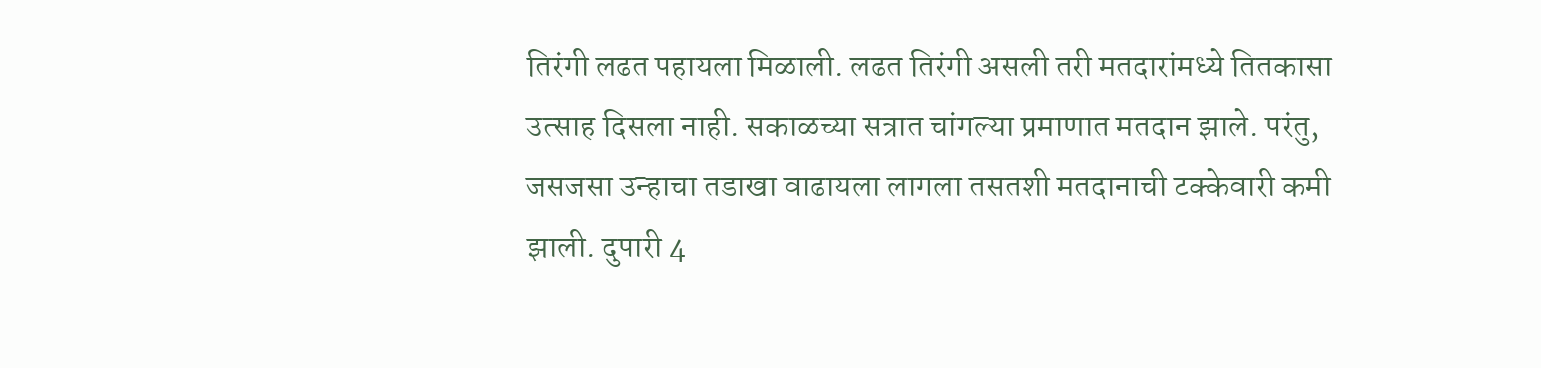तिरंगी लढत पहायला मिळाली. लढत तिरंगी असली तरी मतदारांमध्ये तितकासा उत्साह दिसला नाही. सकाळच्या सत्रात चांगल्या प्रमाणात मतदान झाले. परंतु, जसजसा उन्हाचा तडाखा वाढायला लागला तसतशी मतदानाची टक्केवारी कमी झाली. दुपारी 4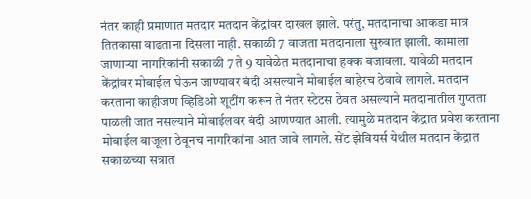नंतर काही प्रमाणात मतदार मतदान केंद्रांवर दाखल झाले. परंतु, मतदानाचा आकडा मात्र तितकासा वाढताना दिसला नाही. सकाळी 7 वाजता मतदानाला सुरुवात झाली. कामाला जाणाऱ्या नागरिकांनी सकाळी 7 ते 9 यावेळेत मतदानाचा हक्क बजावला. यावेळी मतदान केंद्रांवर मोबाईल घेऊन जाण्यावर बंदी असल्याने मोबाईल बाहेरच ठेवावे लागले. मतदान करताना काहीजण व्हिडिओ शूटींग करून ते नंतर स्टेटस ठेवत असल्याने मतदानातील गुप्तता पाळली जात नसल्याने मोबाईलवर बंदी आणण्यात आली. त्यामुळे मतदान केंद्रात प्रवेश करताना मोबाईल बाजूला ठेवूनच नागरिकांना आत जावे लागले. सेंट झेवियर्स येथील मतदान केंद्रात सकाळच्या सत्रात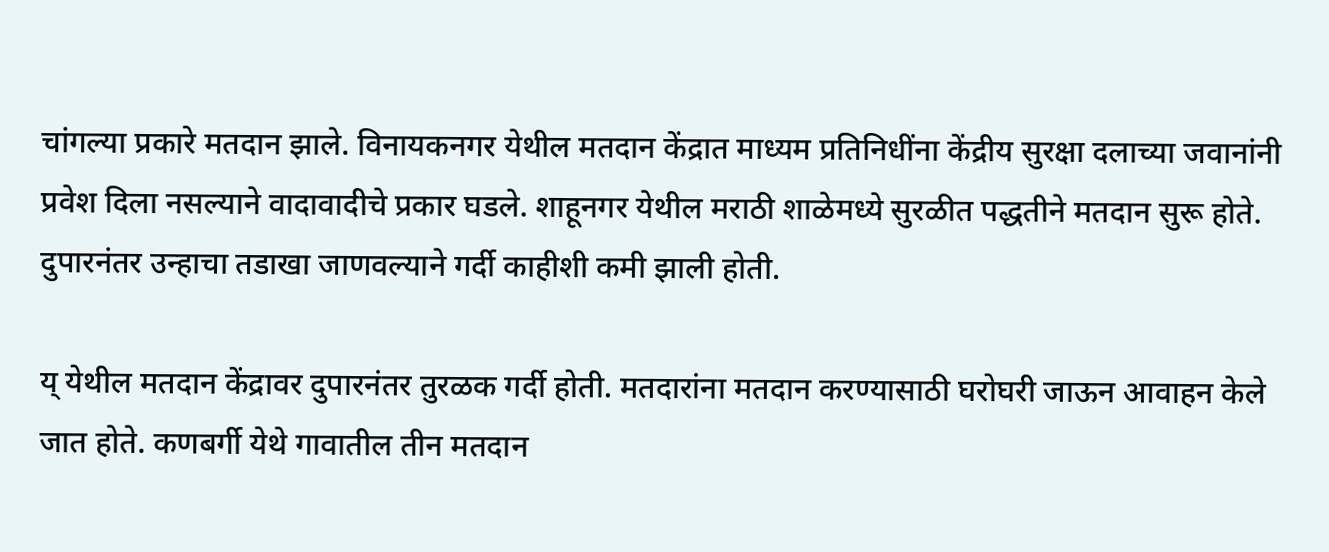चांगल्या प्रकारे मतदान झाले. विनायकनगर येथील मतदान केंद्रात माध्यम प्रतिनिधींना केंद्रीय सुरक्षा दलाच्या जवानांनी प्रवेश दिला नसल्याने वादावादीचे प्रकार घडले. शाहूनगर येथील मराठी शाळेमध्ये सुरळीत पद्धतीने मतदान सुरू होते. दुपारनंतर उन्हाचा तडाखा जाणवल्याने गर्दी काहीशी कमी झाली होती.

य् येथील मतदान केंद्रावर दुपारनंतर तुरळक गर्दी होती. मतदारांना मतदान करण्यासाठी घरोघरी जाऊन आवाहन केले जात होते. कणबर्गी येथे गावातील तीन मतदान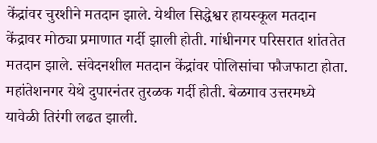केंद्रांवर चुरशीने मतदान झाले. येथील सिद्धेश्वर हायस्कूल मतदान केंद्रावर मोठ्या प्रमाणात गर्दी झाली होती. गांधीनगर परिसरात शांततेत मतदान झाले. संवेदनशील मतदान केंद्रांवर पोलिसांचा फौजफाटा होता. महांतेशनगर येथे दुपारनंतर तुरळक गर्दी होती. बेळगाव उत्तरमध्ये यावेळी तिरंगी लढत झाली.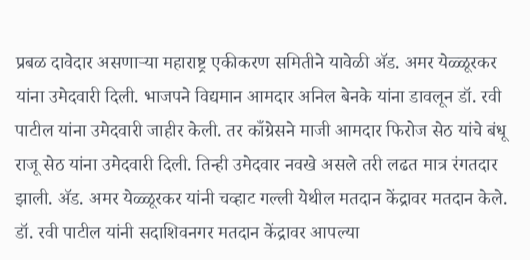प्रबळ दावेदार असणाऱ्या महाराष्ट्र एकीकरण समितीने यावेळी ॲड. अमर येळ्ळूरकर यांना उमेदवारी दिली. भाजपने विद्यमान आमदार अनिल बेनके यांना डावलून डॉ. रवी पाटील यांना उमेदवारी जाहीर केली. तर काँग्रेसने माजी आमदार फिरोज सेठ यांचे बंधू राजू सेठ यांना उमेदवारी दिली. तिन्ही उमेदवार नवखे असले तरी लढत मात्र रंगतदार झाली. ॲड. अमर येळ्ळूरकर यांनी चव्हाट गल्ली येथील मतदान केंद्रावर मतदान केले. डॉ. रवी पाटील यांनी सदाशिवनगर मतदान केंद्रावर आपल्या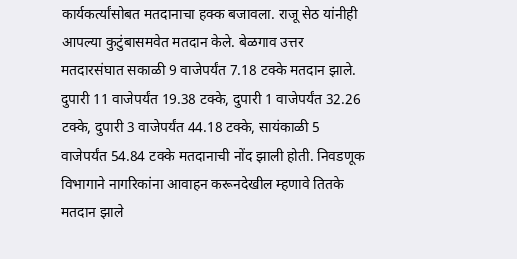कार्यकर्त्यांसोबत मतदानाचा हक्क बजावला. राजू सेठ यांनीही आपल्या कुटुंबासमवेत मतदान केले. बेळगाव उत्तर मतदारसंघात सकाळी 9 वाजेपर्यंत 7.18 टक्के मतदान झाले. दुपारी 11 वाजेपर्यंत 19.38 टक्के, दुपारी 1 वाजेपर्यंत 32.26 टक्के, दुपारी 3 वाजेपर्यंत 44.18 टक्के, सायंकाळी 5 वाजेपर्यंत 54.84 टक्के मतदानाची नोंद झाली होती. निवडणूक विभागाने नागरिकांना आवाहन करूनदेखील म्हणावे तितके मतदान झाले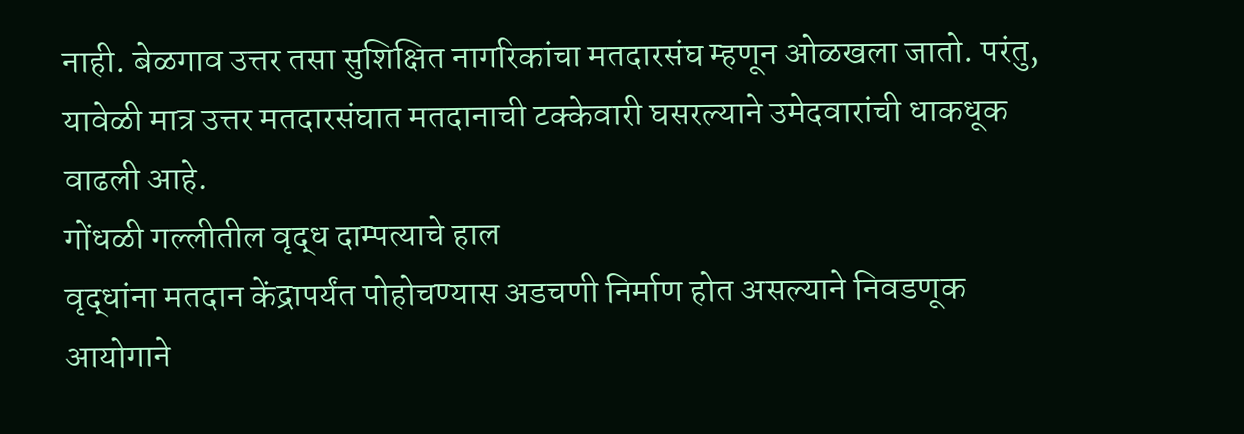नाही. बेळगाव उत्तर तसा सुशिक्षित नागरिकांचा मतदारसंघ म्हणून ओळखला जातो. परंतु, यावेळी मात्र उत्तर मतदारसंघात मतदानाची टक्केवारी घसरल्याने उमेदवारांची धाकधूक वाढली आहे.
गोंधळी गल्लीतील वृद्ध दाम्पत्याचे हाल
वृद्धांना मतदान केंद्रापर्यंत पोहोचण्यास अडचणी निर्माण होत असल्याने निवडणूक आयोगाने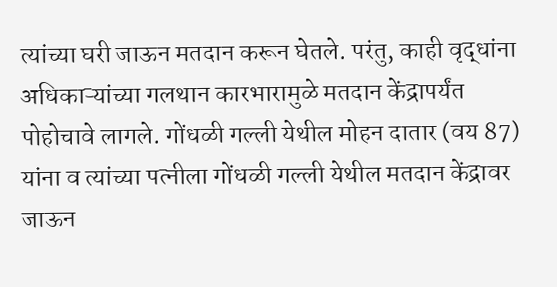त्यांच्या घरी जाऊन मतदान करून घेतले. परंतु, काही वृद्धांना अधिकाऱ्यांच्या गलथान कारभारामुळे मतदान केंद्रापर्यंत पोहोचावे लागले. गोंधळी गल्ली येथील मोहन दातार (वय 87) यांना व त्यांच्या पत्नीला गोंधळी गल्ली येथील मतदान केंद्रावर जाऊन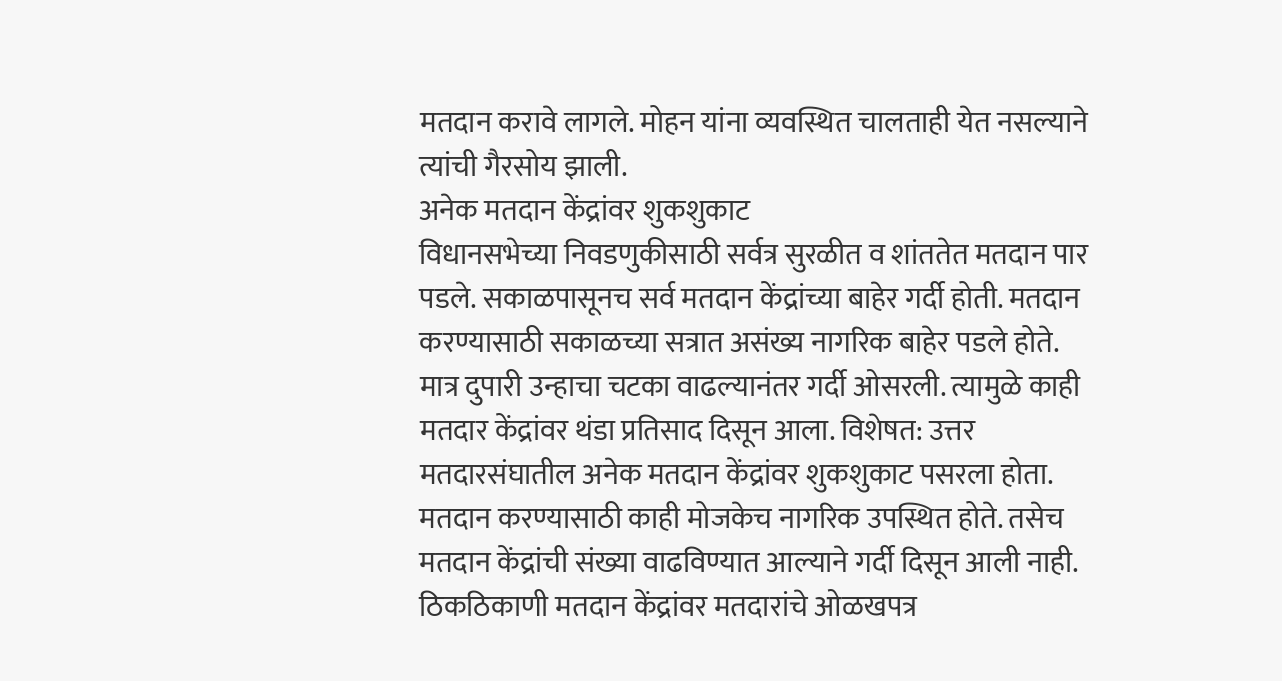मतदान करावे लागले. मोहन यांना व्यवस्थित चालताही येत नसल्याने त्यांची गैरसोय झाली.
अनेक मतदान केंद्रांवर शुकशुकाट
विधानसभेच्या निवडणुकीसाठी सर्वत्र सुरळीत व शांततेत मतदान पार पडले. सकाळपासूनच सर्व मतदान केंद्रांच्या बाहेर गर्दी होती. मतदान करण्यासाठी सकाळच्या सत्रात असंख्य नागरिक बाहेर पडले होते. मात्र दुपारी उन्हाचा चटका वाढल्यानंतर गर्दी ओसरली. त्यामुळे काही मतदार केंद्रांवर थंडा प्रतिसाद दिसून आला. विशेषत: उत्तर मतदारसंघातील अनेक मतदान केंद्रांवर शुकशुकाट पसरला होता. मतदान करण्यासाठी काही मोजकेच नागरिक उपस्थित होते. तसेच मतदान केंद्रांची संख्या वाढविण्यात आल्याने गर्दी दिसून आली नाही. ठिकठिकाणी मतदान केंद्रांवर मतदारांचे ओळखपत्र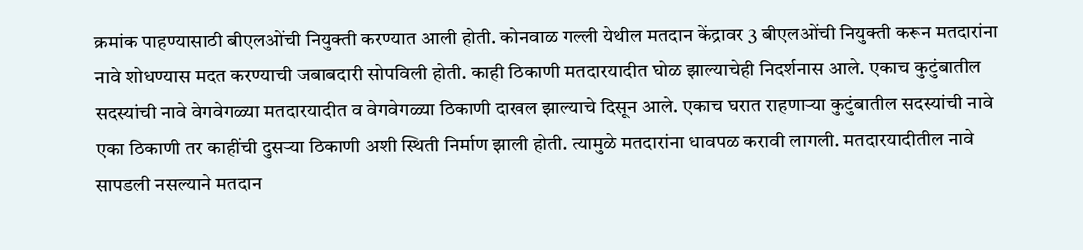क्रमांक पाहण्यासाठी बीएलओंची नियुक्ती करण्यात आली होती. कोनवाळ गल्ली येथील मतदान केंद्रावर 3 बीएलओंची नियुक्ती करून मतदारांना नावे शोधण्यास मदत करण्याची जबाबदारी सोपविली होती. काही ठिकाणी मतदारयादीत घोळ झाल्याचेही निदर्शनास आले. एकाच कुटुंबातील सदस्यांची नावे वेगवेगळ्या मतदारयादीत व वेगवेगळ्या ठिकाणी दाखल झाल्याचे दिसून आले. एकाच घरात राहणाऱ्या कुटुंबातील सदस्यांची नावे एका ठिकाणी तर काहींची दुसऱ्या ठिकाणी अशी स्थिती निर्माण झाली होती. त्यामुळे मतदारांना धावपळ करावी लागली. मतदारयादीतील नावे सापडली नसल्याने मतदान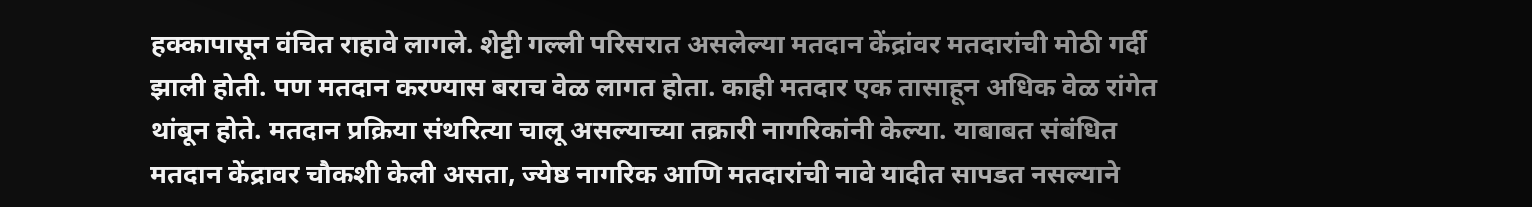हक्कापासून वंचित राहावे लागले. शेट्टी गल्ली परिसरात असलेल्या मतदान केंद्रांवर मतदारांची मोठी गर्दी झाली होती. पण मतदान करण्यास बराच वेळ लागत होता. काही मतदार एक तासाहून अधिक वेळ रांगेत थांबून होते. मतदान प्रक्रिया संथरित्या चालू असल्याच्या तक्रारी नागरिकांनी केल्या. याबाबत संबंधित मतदान केंद्रावर चौकशी केली असता, ज्येष्ठ नागरिक आणि मतदारांची नावे यादीत सापडत नसल्याने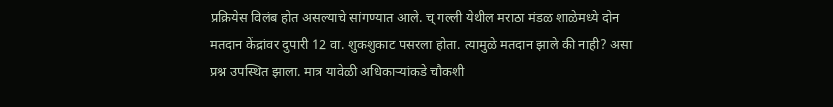प्रक्रियेस विलंब होत असल्याचे सांगण्यात आले. च् गल्ली येथील मराठा मंडळ शाळेमध्ये दोन मतदान केंद्रांवर दुपारी 12 वा. शुकशुकाट पसरला होता. त्यामुळे मतदान झाले की नाही? असा प्रश्न उपस्थित झाला. मात्र यावेळी अधिकाऱ्यांकडे चौकशी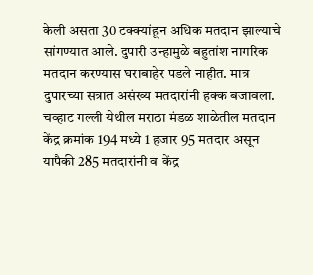केली असता 30 टक्क्यांहून अधिक मतदान झाल्याचे सांगण्यात आले. दुपारी उन्हामुळे बहुतांश नागरिक मतदान करण्यास घराबाहेर पडले नाहीत. मात्र दुपारच्या सत्रात असंख्य मतदारांनी हक्क बजावला. चव्हाट गल्ली येथील मराठा मंडळ शाळेतील मतदान केंद्र क्रमांक 194 मध्ये 1 हजार 95 मतदार असून यापैकी 285 मतदारांनी व केंद्र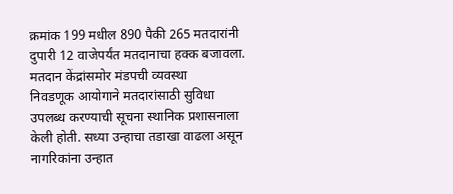क्रमांक 199 मधील 890 पैकी 265 मतदारांनी दुपारी 12 वाजेपर्यंत मतदानाचा हक्क बजावला.
मतदान केंद्रांसमोर मंडपची व्यवस्था
निवडणूक आयोगाने मतदारांसाठी सुविधा उपलब्ध करण्याची सूचना स्थानिक प्रशासनाला केली होती. सध्या उन्हाचा तडाखा वाढला असून नागरिकांना उन्हात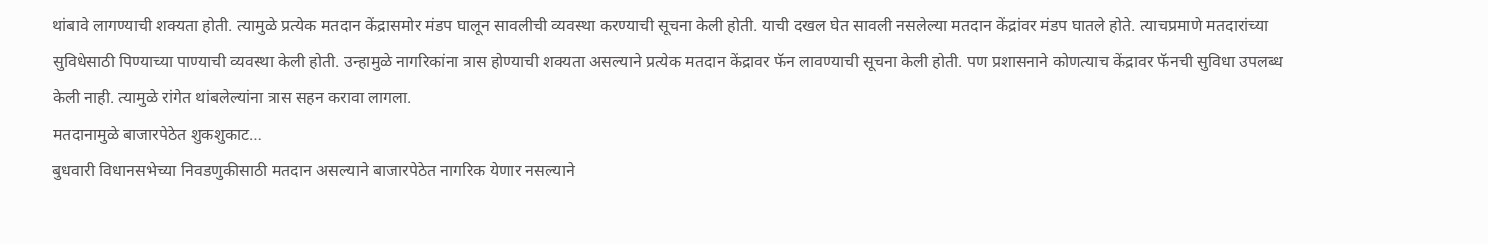थांबावे लागण्याची शक्यता होती. त्यामुळे प्रत्येक मतदान केंद्रासमोर मंडप घालून सावलीची व्यवस्था करण्याची सूचना केली होती. याची दखल घेत सावली नसलेल्या मतदान केंद्रांवर मंडप घातले होते. त्याचप्रमाणे मतदारांच्या सुविधेसाठी पिण्याच्या पाण्याची व्यवस्था केली होती. उन्हामुळे नागरिकांना त्रास होण्याची शक्यता असल्याने प्रत्येक मतदान केंद्रावर फॅन लावण्याची सूचना केली होती. पण प्रशासनाने कोणत्याच केंद्रावर फॅनची सुविधा उपलब्ध केली नाही. त्यामुळे रांगेत थांबलेल्यांना त्रास सहन करावा लागला.
मतदानामुळे बाजारपेठेत शुकशुकाट…
बुधवारी विधानसभेच्या निवडणुकीसाठी मतदान असल्याने बाजारपेठेत नागरिक येणार नसल्याने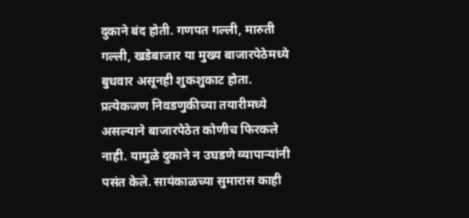दुकाने बंद होती. गणपत गल्ली, मारुती गल्ली, खडेबाजार या मुख्य बाजारपेठेमध्ये बुधवार असूनही शुकशुकाट होता. प्रत्येकजण निवडणुकीच्या तयारीमध्ये असल्याने बाजारपेठेत कोणीच फिरकले नाही. यामुळे दुकाने न उघडणे व्यापाऱ्यांनी पसंत केले. सायंकाळच्या सुमारास काही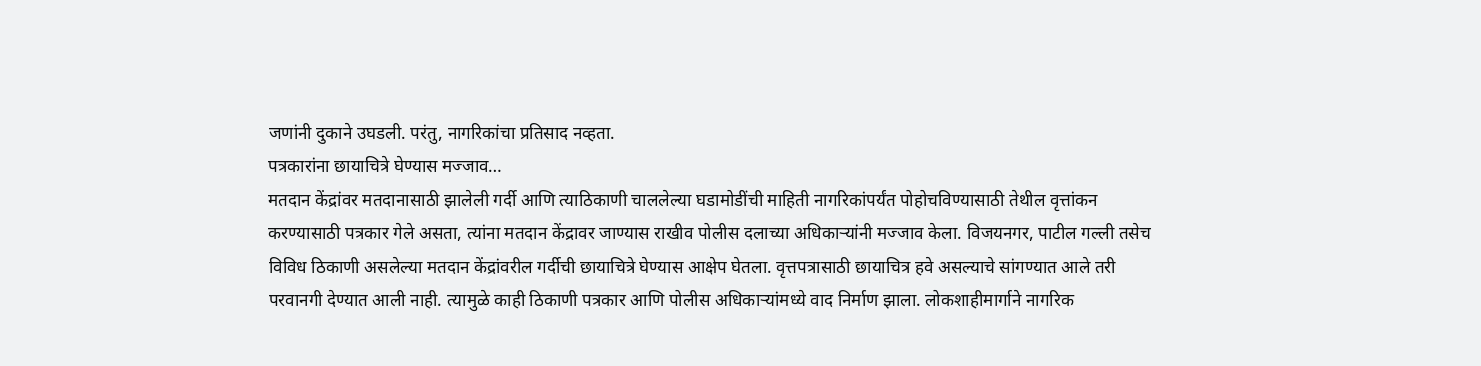जणांनी दुकाने उघडली. परंतु, नागरिकांचा प्रतिसाद नव्हता.
पत्रकारांना छायाचित्रे घेण्यास मज्जाव…
मतदान केंद्रांवर मतदानासाठी झालेली गर्दी आणि त्याठिकाणी चाललेल्या घडामोडींची माहिती नागरिकांपर्यंत पोहोचविण्यासाठी तेथील वृत्तांकन करण्यासाठी पत्रकार गेले असता, त्यांना मतदान केंद्रावर जाण्यास राखीव पोलीस दलाच्या अधिकाऱ्यांनी मज्जाव केला. विजयनगर, पाटील गल्ली तसेच विविध ठिकाणी असलेल्या मतदान केंद्रांवरील गर्दीची छायाचित्रे घेण्यास आक्षेप घेतला. वृत्तपत्रासाठी छायाचित्र हवे असल्याचे सांगण्यात आले तरी परवानगी देण्यात आली नाही. त्यामुळे काही ठिकाणी पत्रकार आणि पोलीस अधिकाऱ्यांमध्ये वाद निर्माण झाला. लोकशाहीमार्गाने नागरिक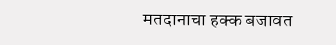मतदानाचा हक्क बजावत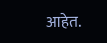आहेत.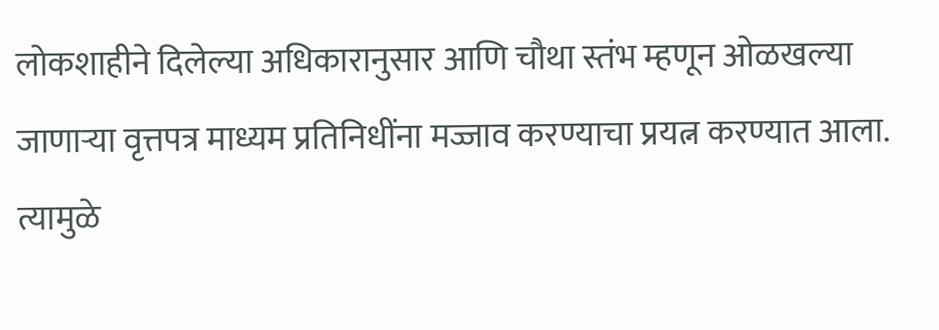लोकशाहीने दिलेल्या अधिकारानुसार आणि चौथा स्तंभ म्हणून ओळखल्या जाणाऱ्या वृत्तपत्र माध्यम प्रतिनिधींना मज्जाव करण्याचा प्रयत्न करण्यात आला. त्यामुळे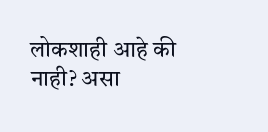लोकशाही आहे की नाही? असा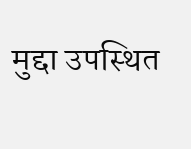मुद्दा उपस्थित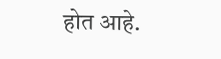होत आहे.